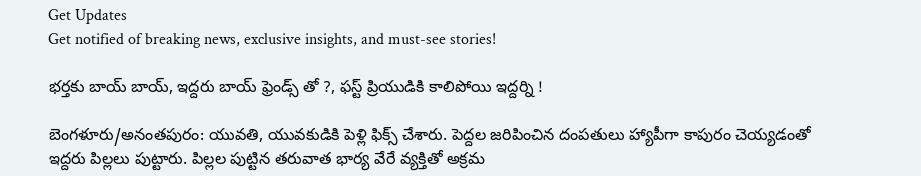Get Updates
Get notified of breaking news, exclusive insights, and must-see stories!

భర్తకు బాయ్ బాయ్, ఇద్దరు బాయ్ ఫ్రెండ్స్ తో ?, ఫస్ట్ ప్రియుడికి కాలిపోయి ఇద్దర్ని !

బెంగళూరు/అనంతపురం: యువతి, యువకుడికి పెళ్లి ఫిక్స్ చేశారు. పెద్దల జరిపించిన దంపతులు హ్యాపీగా కాపురం చెయ్యడంతో ఇద్దరు పిల్లలు పుట్టారు. పిల్లల పుట్టిన తరువాత భార్య వేరే వ్యక్తితో అక్రమ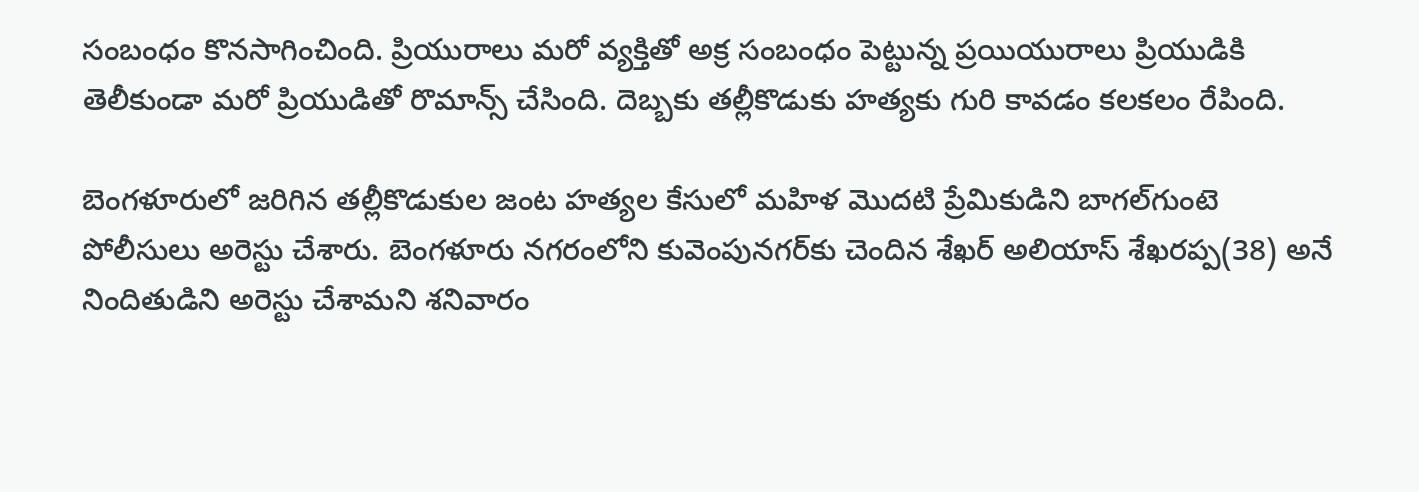సంబంధం కొనసాగించింది. ప్రియురాలు మరో వ్యక్తితో అక్ర సంబంధం పెట్టున్న ప్రయియురాలు ప్రియుడికి తెలీకుండా మరో ప్రియుడితో రొమాన్స్ చేసింది. దెబ్బకు తల్లీకొడుకు హత్యకు గురి కావడం కలకలం రేపింది.

బెంగళూరులో జరిగిన తల్లీకొడుకుల జంట హత్యల కేసులో మహిళ మొదటి ప్రేమికుడిని బాగల్‌గుంటె పోలీసులు అరెస్టు చేశారు. బెంగళూరు నగరంలోని కువెంపునగర్‌కు చెందిన శేఖర్‌ అలియాస్‌ శేఖరప్ప(38) అనే నిందితుడిని అరెస్టు చేశామని శనివారం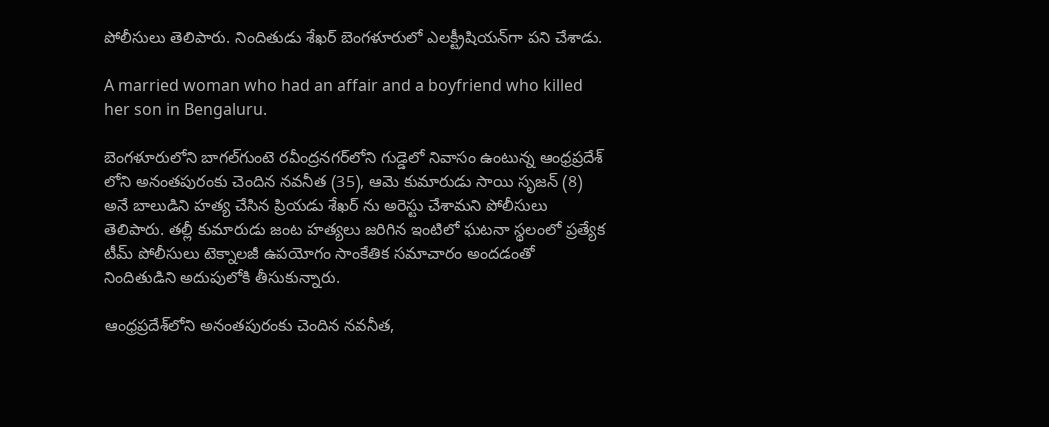పోలీసులు తెలిపారు. నిందితుడు శేఖర్ బెంగళూరులో ఎలక్ట్రీషియన్‌గా పని చేశాడు.

A married woman who had an affair and a boyfriend who killed her son in Bengaluru.

బెంగళూరులోని బాగల్‌గుంటె రవీంద్రనగర్‌లోని గుడ్డెలో నివాసం ఉంటున్న ఆంధ్రప్రదేశ్ లోని అనంతపురంకు చెందిన నవనీత (35), ఆమె కుమారుడు సాయి సృజన్‌ (8) అనే బాలుడిని హత్య చేసిన ప్రియడు శేఖర్ ను అరెస్టు చేశామని పోలీసులు తెలిపారు. తల్లీ కుమారుడు జంట హత్యలు జరిగిన ఇంటిలో ఘటనా స్థలంలో ప్రత్యేక టీమ్ పోలీసులు టెక్నాలజీ ఉపయోగం సాంకేతిక సమాచారం అందడంతో నిందితుడిని అదుపులోకి తీసుకున్నారు.

ఆంధ్రప్రదేశ్‌లోని అనంతపురంకు చెందిన నవనీత,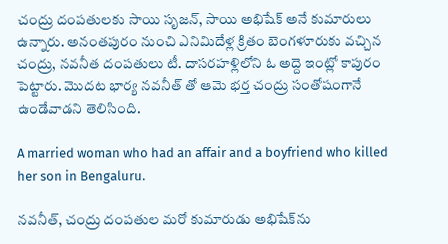చంద్రు దంపతులకు సాయి సృజన్, సాయి అభిషేక్ అనే కుమారులు ఉన్నారు. అనంతపురం నుంచి ఎనిమిదేళ్ల క్రితం బెంగళూరుకు వచ్చిన చంద్రు, నవనీత దంపతులు టీ. దాసరహళ్లిలోని ఓ అద్దె ఇంట్లో కాపురం పెట్టారు. మొదట భార్య నవనీత్ తో ఆమె భర్త చంద్రు సంతోషంగానే ఉండేవాడని తెలిసింది.

A married woman who had an affair and a boyfriend who killed her son in Bengaluru.

నవనీత్, చంద్రు దంపతుల మరో కుమారుడు అభిషేక్‌ను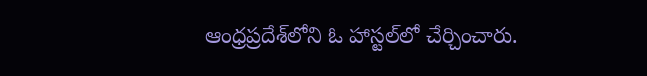ఆంధ్రప్రదేశ్‌లోని ఓ హాస్టల్‌లో చేర్చించారు.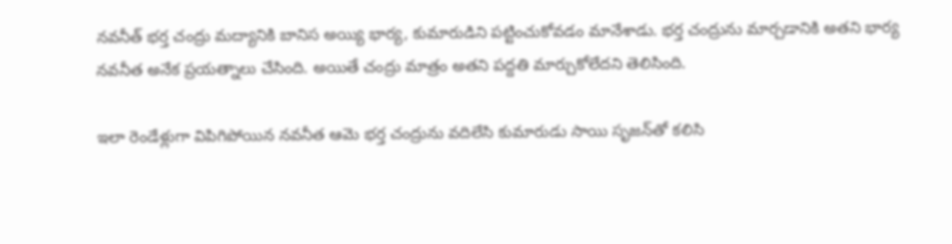నవనీత్ భర్త చంద్రు మద్యానికి బానిస అయ్యి భార్య, కుమారుడిని పట్టించుకోవడం మానేశాడు. భర్త చంద్రును మార్చడానికి అతని భార్య నవనీత అనేక ప్రయత్నాలు చేసింది. అయితే చంద్రు మాత్రం అతని పద్దతి మార్చుకోలేదని తెలిసింది.

ఇలా రెండేళ్లుగా విపిగిపోయిన నవనీత ఆమె భర్త చంద్రును వదిలేసి కుమారుడు సాయి సృజన్‌తో కలిసి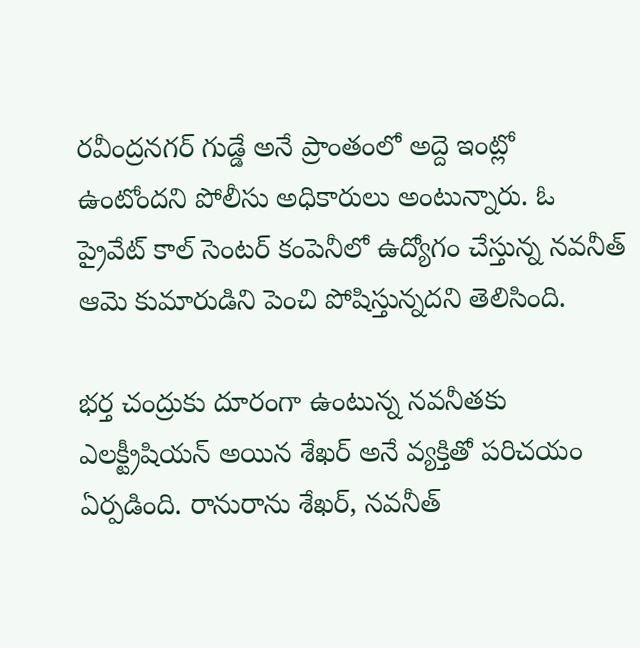రవీంద్రనగర్‌ గుడ్డే అనే ప్రాంతంలో అద్దె ఇంట్లో ఉంటోందని పోలీసు అధికారులు అంటున్నారు. ఓ ప్రైవేట్ కాల్ సెంటర్ కంపెనీలో ఉద్యోగం చేస్తున్న నవనీత్ ఆమె కుమారుడిని పెంచి పోషిస్తున్నదని తెలిసింది.

భర్త చంద్రుకు దూరంగా ఉంటున్న నవనీతకు ఎలక్ట్రీషియన్ అయిన శేఖర్ అనే వ్యక్తితో పరిచయం ఏర్పడింది. రానురాను శేఖర్, నవనీత్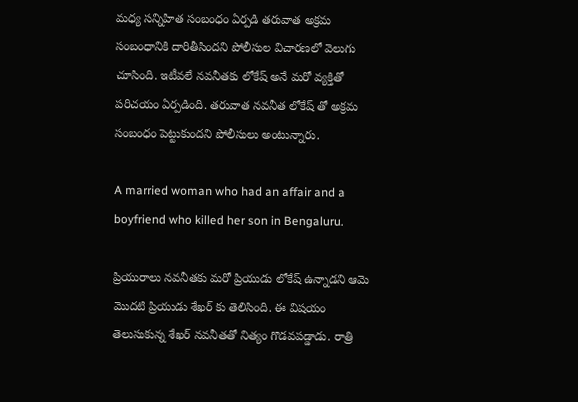మధ్య సన్నిహిత సంబంధం ఏర్పడి తరువాత అక్రమ సంబంధానికి దారితీసిందని పోలీసుల విచారణలో వెలుగు చూసింది. ఇటీవలే నవనీతకు లోకేష్‌ అనే మరో వ్యక్తితో పరిచయం ఏర్పడింది. తరువాత నవనీత లోకేష్ తో అక్రమ సంబంధం పెట్టుకుందని పోలీసులు అంటున్నారు.

A married woman who had an affair and a boyfriend who killed her son in Bengaluru.

ప్రియురాలు నవనీతకు మరో ప్రియుడు లోకేష్ ఉన్నాడని ఆమె మొదటి ప్రియుడు శేఖర్ కు తెలిసింది. ఈ విషయం తెలుసుకున్న శేఖర్ నవనీతతో నిత్యం గొడవపడ్డాడు. రాత్రి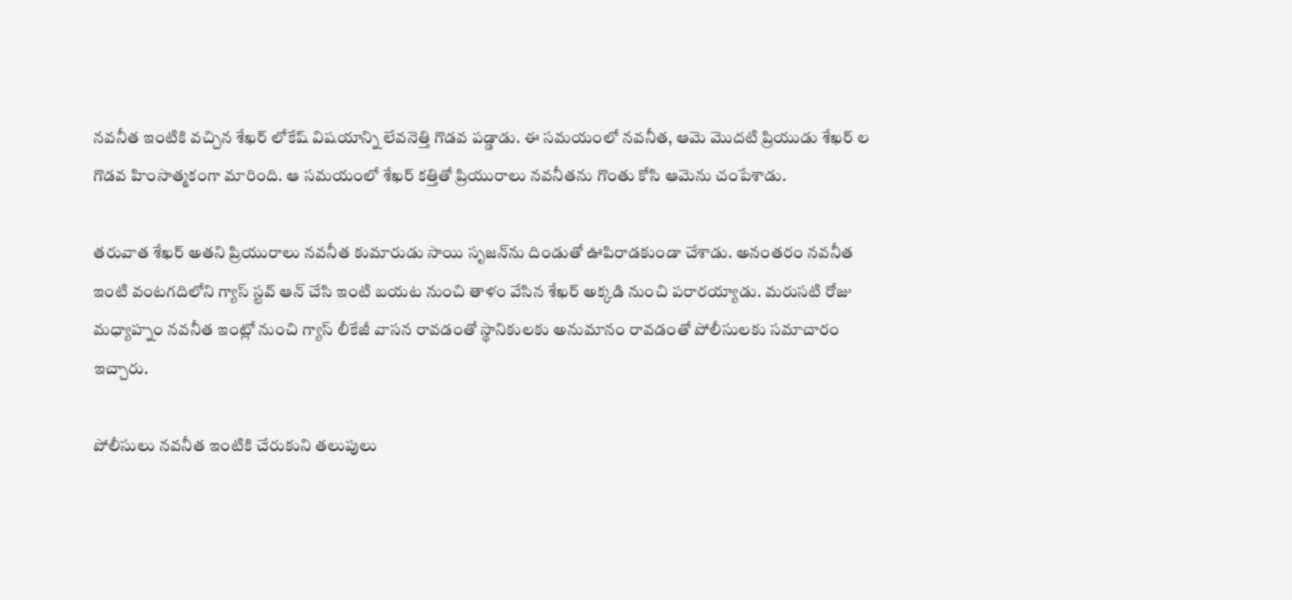నవనీత ఇంటికి వచ్చిన శేఖర్ లోకేష్ విషయాన్ని లేవనెత్తి గొడవ పడ్డాడు. ఈ సమయంలో నవనీత, ఆమె మొదటి ప్రియుడు శేఖర్ ల గొడవ హింసాత్మకంగా మారింది. ఆ సమయంలో శేఖర్ కత్తితో ప్రియురాలు నవనీతను గొంతు కోసి ఆమెను చంపేశాడు.

తరువాత శేఖర్ అతని ప్రియురాలు నవనీత కుమారుడు సాయి సృజన్‌ను దిండుతో ఊపిరాడకుండా చేశాడు. అనంతరం నవనీత ఇంటి వంటగదిలోని గ్యాస్ స్టవ్ ఆన్ చేసి ఇంటి బయట నుంచి తాళం వేసిన శేఖర్ అక్కడి నుంచి పరారయ్యాడు. మరుసటి రోజు మధ్యాహ్నం నవనీత ఇంట్లో నుంచి గ్యాస్ లీకేజీ వాసన రావడంతో స్థానికులకు అనుమానం రావడంతో పోలీసులకు సమాచారం ఇచ్చారు.

పోలీసులు నవనీత ఇంటికి చేరుకుని తలుపులు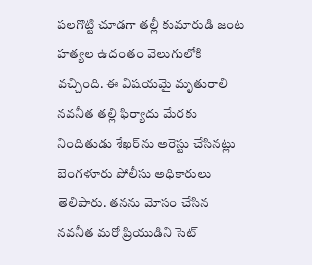పలగొట్టి చూడగా తల్లీ కుమారుడి జంట హత్యల ఉదంతం వెలుగులోకి వచ్చింది. ఈ విషయమై మృతురాలి నవనీత తల్లి ఫిర్యాదు మేరకు నిందితుడు శేఖర్‌ను అరెస్టు చేసినట్లు బెంగళూరు పోలీసు అధికారులు తెలిపారు. తనను మోసం చేసిన నవనీత మరో ప్రియుడిని సెట్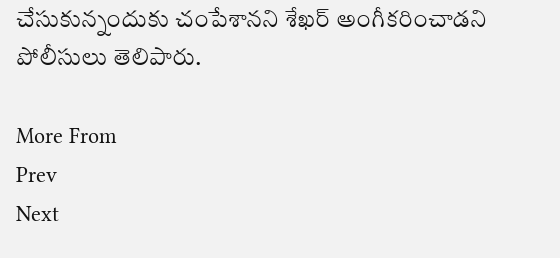చేసుకున్నందుకు చంపేశానని శేఖర్ అంగీకరించాడని పోలీసులు తెలిపారు.

More From
Prev
Next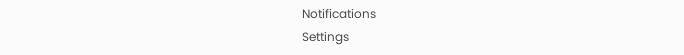Notifications
Settings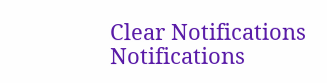Clear Notifications
Notifications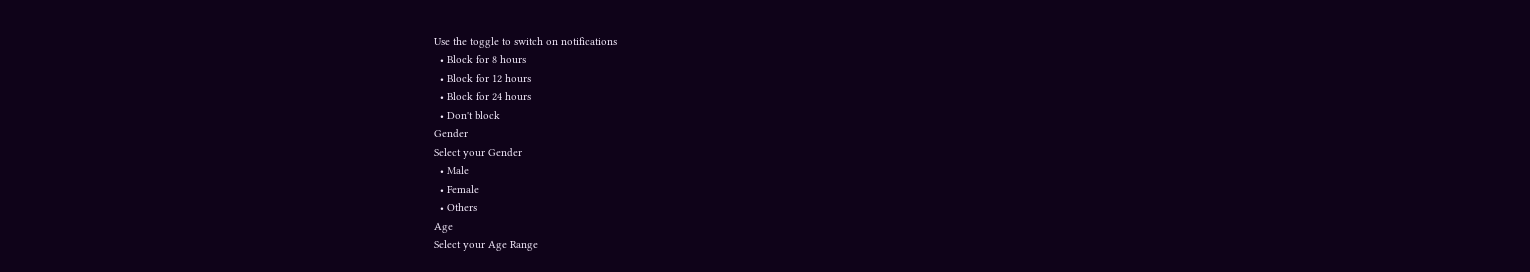Use the toggle to switch on notifications
  • Block for 8 hours
  • Block for 12 hours
  • Block for 24 hours
  • Don't block
Gender
Select your Gender
  • Male
  • Female
  • Others
Age
Select your Age Range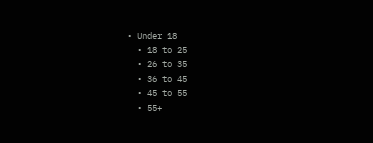• Under 18
  • 18 to 25
  • 26 to 35
  • 36 to 45
  • 45 to 55
  • 55+